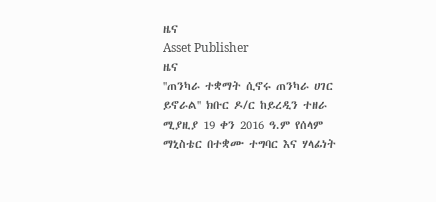ዜና
Asset Publisher
ዜና
''ጠንካራ ተቋማት ሲኖሩ ጠንካራ ሀገር ይኖራል'' ክቡር ዶ/ር ከይረዲን ተዘራ
ሚያዚያ 19 ቀን 2016 ዓ.ም የሰላም ማኒስቴር በተቋሙ ተግባር እና ሃላፊነት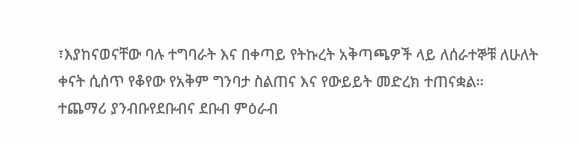፣እያከናወናቸው ባሉ ተግባራት እና በቀጣይ የትኩረት አቅጣጫዎች ላይ ለሰራተኞቹ ለሁለት ቀናት ሲሰጥ የቆየው የአቅም ግንባታ ስልጠና እና የውይይት መድረክ ተጠናቋል።
ተጨማሪ ያንብቡየደቡብና ደቡብ ምዕራብ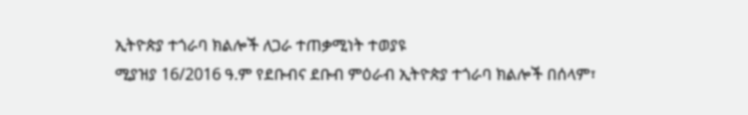ኢትዮጵያ ተጎራባ ክልሎች ለጋራ ተጠቃሚነት ተወያዩ
ሚያዝያ 16/2016 ዓ.ም የደቡብና ደቡብ ምዕራብ ኢትዮጵያ ተጎራባ ክልሎች በሰላም፣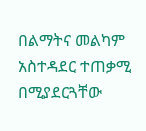በልማትና መልካም አስተዳደር ተጠቃሚ በሚያደርጓቸው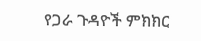የጋራ ጉዳዮች ምክክር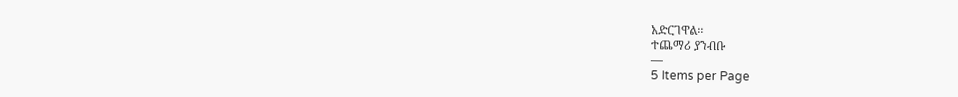አድርገዋል፡፡
ተጨማሪ ያንብቡ
—
5 Items per Page